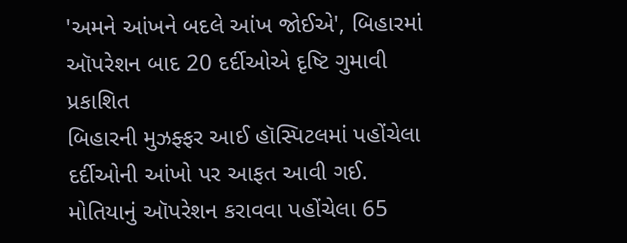'અમને આંખને બદલે આંખ જોઈએ', બિહારમાં ઑપરેશન બાદ 20 દર્દીઓએ દૃષ્ટિ ગુમાવી
પ્રકાશિત
બિહારની મુઝફ્ફર આઈ હૉસ્પિટલમાં પહોંચેલા દર્દીઓની આંખો પર આફત આવી ગઈ.
મોતિયાનું ઑપરેશન કરાવવા પહોંચેલા 65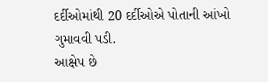દર્દીઓમાંથી 20 દર્દીઓએ પોતાની આંખો ગુમાવવી પડી.
આક્ષેપ છે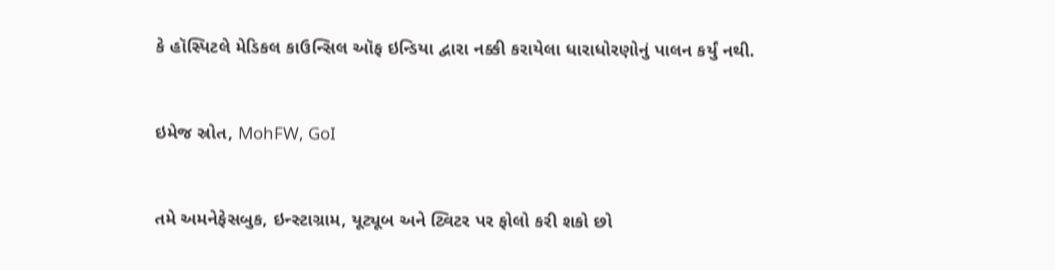કે હૉસ્પિટલે મેડિકલ કાઉન્સિલ ઑફ ઇન્ડિયા દ્વારા નક્કી કરાયેલા ધારાધોરણોનું પાલન કર્યું નથી.


ઇમેજ સ્રોત, MohFW, GoI


તમે અમનેફેસબુક, ઇન્સ્ટાગ્રામ, યૂટ્યૂબ અને ટ્વિટર પર ફોલો કરી શકો છો